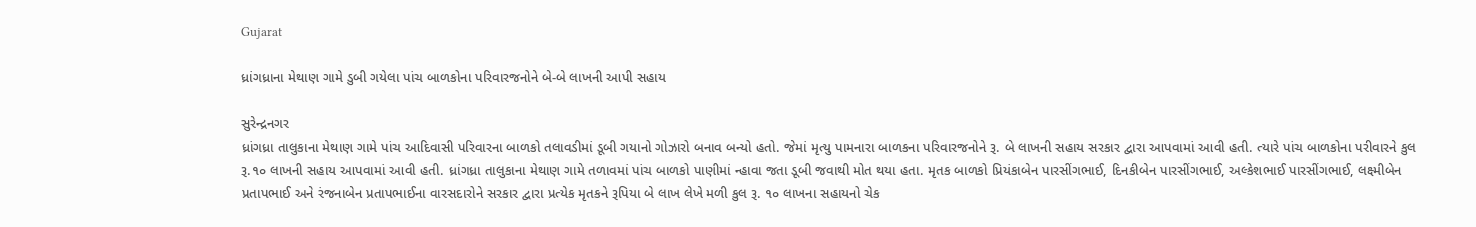Gujarat

ધ્રાંગધ્રાના મેથાણ ગામે ડુબી ગયેલા પાંચ બાળકોના પરિવારજનોને બે-બે લાખની આપી સહાય

સુરેન્દ્રનગર
ધ્રાંગધ્રા તાલુકાના મેથાણ ગામે પાંચ આદિવાસી પરિવારના બાળકો તલાવડીમાં ડૂબી ગયાનો ગોઝારો બનાવ બન્યો હતો. જેમાં મૃત્યુ પામનારા બાળકના પરિવારજનોને રૂ. બે લાખની સહાય સરકાર દ્વારા આપવામાં આવી હતી. ત્યારે પાંચ બાળકોના પરીવારને કુલ રૂ.૧૦ લાખની સહાય આપવામાં આવી હતી. ધ્રાંગધ્રા તાલુકાના મેથાણ ગામે તળાવમાં પાંચ બાળકો પાણીમાં ન્હાવા જતા ડૂબી જવાથી મોત થયા હતા. મૃતક બાળકો પ્રિયંકાબેન પારસીંગભાઈ, દિનકીબેન પારસીંગભાઈ, અલ્કેશભાઈ પારસીંગભાઈ, લક્ષ્મીબેન પ્રતાપભાઈ અને રંજનાબેન પ્રતાપભાઈના વારસદારોને સરકાર દ્વારા પ્રત્યેક મૃતકને રૂપિયા બે લાખ લેખે મળી કુલ રૂ. ૧૦ લાખના સહાયનો ચેક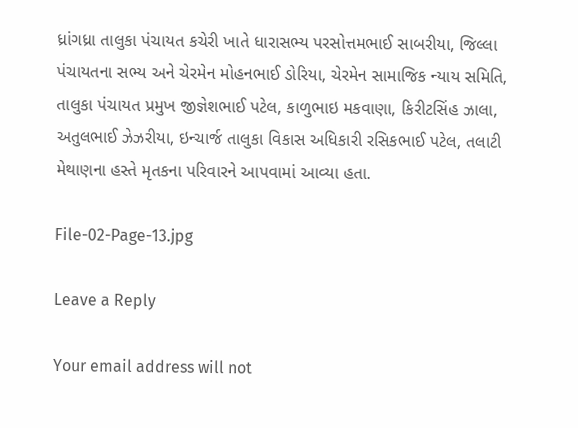ધ્રાંગધ્રા તાલુકા પંચાયત કચેરી ખાતે ધારાસભ્ય પરસોત્તમભાઈ સાબરીયા, જિલ્લા પંચાયતના સભ્ય અને ચેરમેન મોહનભાઈ ડોરિયા, ચેરમેન સામાજિક ન્યાય સમિતિ, તાલુકા પંચાયત પ્રમુખ જીજ્ઞેશભાઈ પટેલ, કાળુભાઇ મકવાણા, કિરીટસિંહ ઝાલા, અતુલભાઈ ઝેઝરીયા, ઇન્ચાર્જ તાલુકા વિકાસ અધિકારી રસિકભાઈ પટેલ, તલાટી મેથાણના હસ્તે મૃતકના પરિવારને આપવામાં આવ્યા હતા.

File-02-Page-13.jpg

Leave a Reply

Your email address will not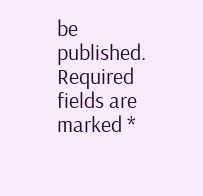be published. Required fields are marked *